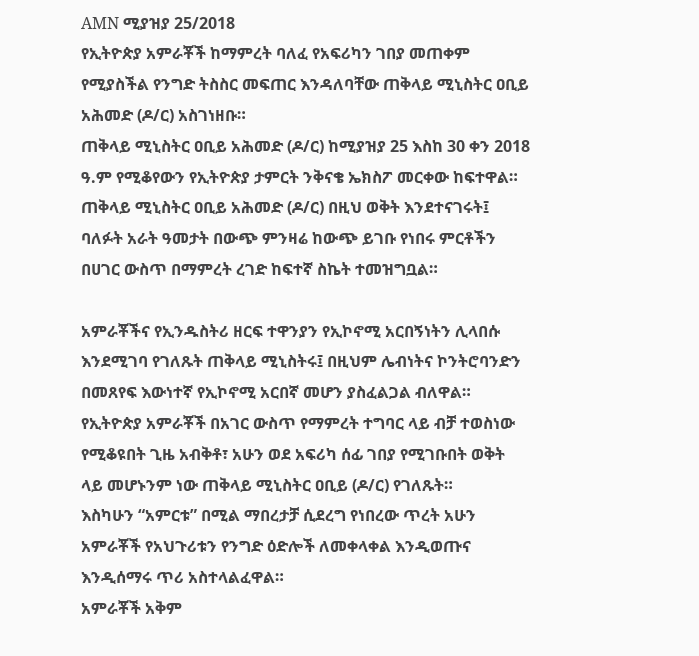AMN ሚያዝያ 25/2018
የኢትዮጵያ አምራቾች ከማምረት ባለፈ የአፍሪካን ገበያ መጠቀም የሚያስችል የንግድ ትስስር መፍጠር እንዳለባቸው ጠቅላይ ሚኒስትር ዐቢይ አሕመድ (ዶ/ር) አስገነዘቡ።
ጠቅላይ ሚኒስትር ዐቢይ አሕመድ (ዶ/ር) ከሚያዝያ 25 እስከ 30 ቀን 2018 ዓ.ም የሚቆየውን የኢትዮጵያ ታምርት ንቅናቄ ኤክስፖ መርቀው ከፍተዋል።
ጠቅላይ ሚኒስትር ዐቢይ አሕመድ (ዶ/ር) በዚህ ወቅት እንደተናገሩት፤ ባለፉት አራት ዓመታት በውጭ ምንዛሬ ከውጭ ይገቡ የነበሩ ምርቶችን በሀገር ውስጥ በማምረት ረገድ ከፍተኛ ስኬት ተመዝግቧል።

አምራቾችና የኢንዱስትሪ ዘርፍ ተዋንያን የኢኮኖሚ አርበኝነትን ሊላበሱ እንደሚገባ የገለጹት ጠቅላይ ሚኒስትሩ፤ በዚህም ሌብነትና ኮንትሮባንድን በመጸየፍ እውነተኛ የኢኮኖሚ አርበኛ መሆን ያስፈልጋል ብለዋል።
የኢትዮጵያ አምራቾች በአገር ውስጥ የማምረት ተግባር ላይ ብቻ ተወስነው የሚቆዩበት ጊዜ አብቅቶ፣ አሁን ወደ አፍሪካ ሰፊ ገበያ የሚገቡበት ወቅት ላይ መሆኑንም ነው ጠቅላይ ሚኒስትር ዐቢይ (ዶ/ር) የገለጹት።
እስካሁን “አምርቱ” በሚል ማበረታቻ ሲደረግ የነበረው ጥረት አሁን አምራቾች የአህጉሪቱን የንግድ ዕድሎች ለመቀላቀል እንዲወጡና እንዲሰማሩ ጥሪ አስተላልፈዋል።
አምራቾች አቅም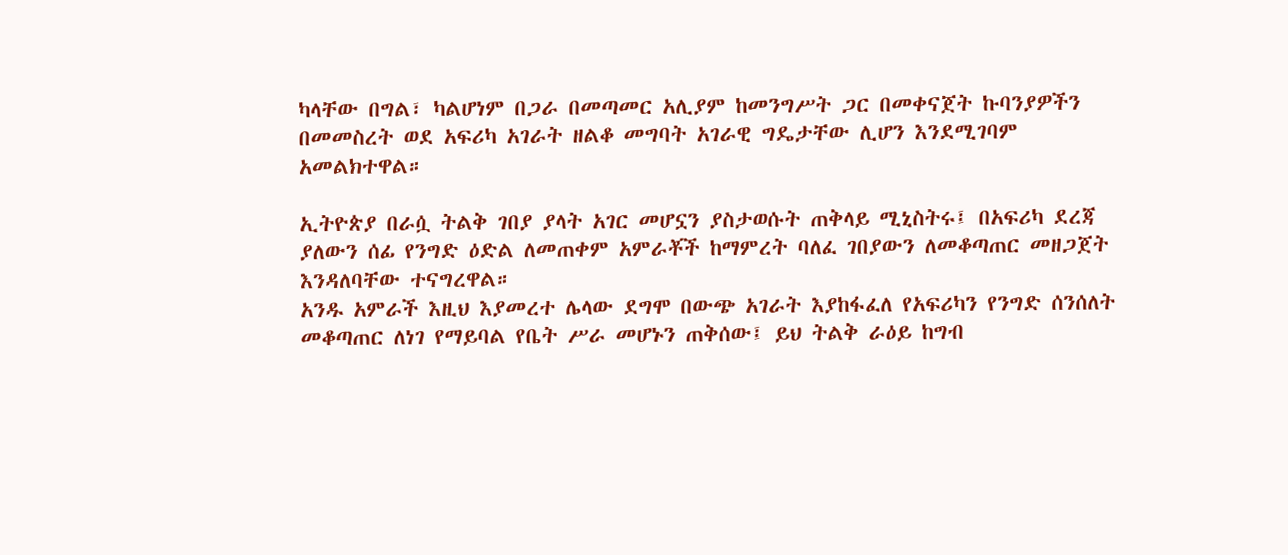ካላቸው በግል፣ ካልሆነም በጋራ በመጣመር አሊያም ከመንግሥት ጋር በመቀናጀት ኩባንያዎችን በመመስረት ወደ አፍሪካ አገራት ዘልቆ መግባት አገራዊ ግዴታቸው ሊሆን እንደሚገባም አመልክተዋል።

ኢትዮጵያ በራሷ ትልቅ ገበያ ያላት አገር መሆኗን ያስታወሱት ጠቅላይ ሚኒስትሩ፤ በአፍሪካ ደረጃ ያለውን ሰፊ የንግድ ዕድል ለመጠቀም አምራቾች ከማምረት ባለፈ ገበያውን ለመቆጣጠር መዘጋጀት እንዳለባቸው ተናግረዋል።
አንዱ አምራች እዚህ እያመረተ ሌላው ደግሞ በውጭ አገራት እያከፋፈለ የአፍሪካን የንግድ ሰንሰለት መቆጣጠር ለነገ የማይባል የቤት ሥራ መሆኑን ጠቅሰው፤ ይህ ትልቅ ራዕይ ከግብ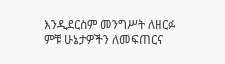እንዲደርስም መንግሥት ለዘርፉ ምቹ ሁኔታዎችን ለመፍጠርና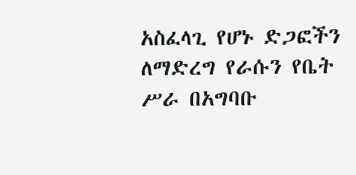አስፈላጊ የሆኑ ድጋፎችን ለማድረግ የራሱን የቤት ሥራ በአግባቡ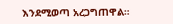እንደሚወጣ አረጋግጠዋል።